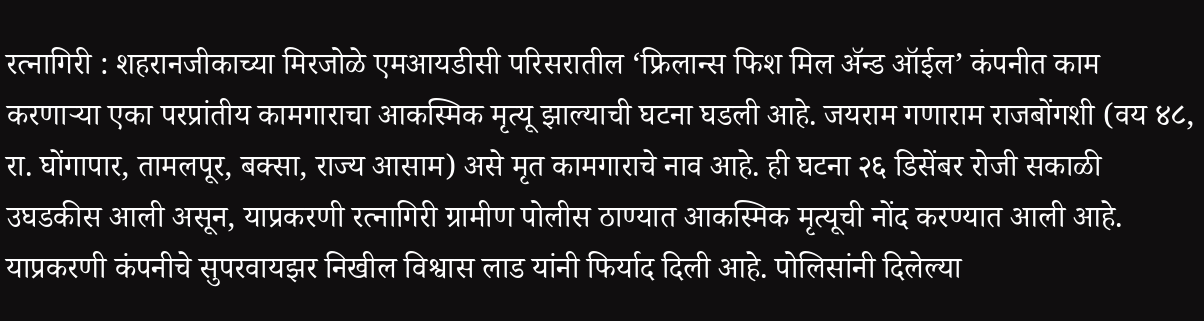रत्नागिरी : शहरानजीकाच्या मिरजोळे एमआयडीसी परिसरातील ‘फ्रिलान्स फिश मिल ॲन्ड ऑईल’ कंपनीत काम करणाऱ्या एका परप्रांतीय कामगाराचा आकस्मिक मृत्यू झाल्याची घटना घडली आहे. जयराम गणाराम राजबोंगशी (वय ४८, रा. घोंगापार, तामलपूर, बक्सा, राज्य आसाम) असे मृत कामगाराचे नाव आहे. ही घटना २६ डिसेंबर रोजी सकाळी उघडकीस आली असून, याप्रकरणी रत्नागिरी ग्रामीण पोलीस ठाण्यात आकस्मिक मृत्यूची नोंद करण्यात आली आहे.
याप्रकरणी कंपनीचे सुपरवायझर निखील विश्वास लाड यांनी फिर्याद दिली आहे. पोलिसांनी दिलेल्या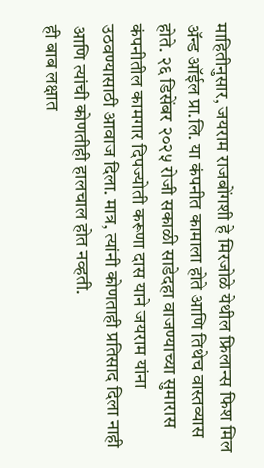माहितीनुसार, जयराम राजबोंगशी हे मिरजोळे येथील फ्रिलान्स फिश मिल ॲन्ड ऑईल प्रा.लि. या कंपनीत कामाला होते आणि तिथेच वास्तव्यास होते. २६ डिसेंबर २०२५ रोजी सकाळी साडेदहा वाजण्याच्या सुमारास कंपनीतील कामगार दिपज्योती करूणा दास याने जयराम यांना उठवण्यासाठी आवाज दिला. मात्र, त्यांनी कोणताही प्रतिसाद दिला नाही आणि त्यांची कोणतीही हालचाल होत नव्हती.
ही बाब लक्षात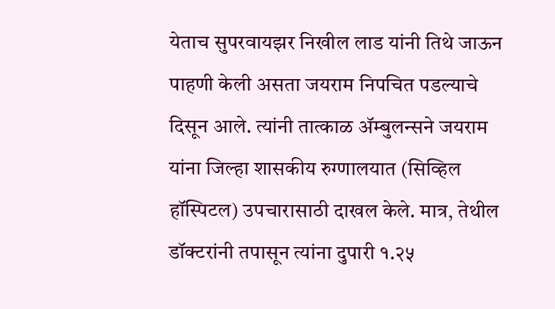येताच सुपरवायझर निखील लाड यांनी तिथे जाऊन पाहणी केली असता जयराम निपचित पडल्याचे दिसून आले. त्यांनी तात्काळ ॲम्बुलन्सने जयराम यांना जिल्हा शासकीय रुग्णालयात (सिव्हिल हॉस्पिटल) उपचारासाठी दाखल केले. मात्र, तेथील डॉक्टरांनी तपासून त्यांना दुपारी १.२५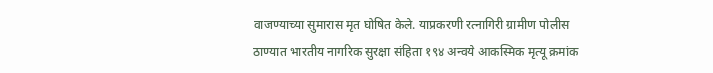वाजण्याच्या सुमारास मृत घोषित केले. याप्रकरणी रत्नागिरी ग्रामीण पोलीस ठाण्यात भारतीय नागरिक सुरक्षा संहिता १९४ अन्वये आकस्मिक मृत्यू क्रमांक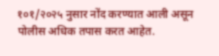१०१/२०२५ नुसार नोंद करण्यात आली असून पोलीस अधिक तपास करत आहेत.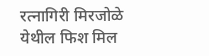रत्नागिरी मिरजोळे येथील फिश मिल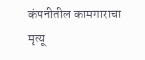कंपनीतील कामगाराचा मृत्यू